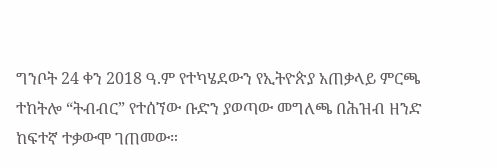ግንቦት 24 ቀን 2018 ዓ.ም የተካሄደውን የኢትዮጵያ አጠቃላይ ምርጫ ተከትሎ “ትብብር” የተሰኘው ቡድን ያወጣው መግለጫ በሕዝብ ዘንድ ከፍተኛ ተቃውሞ ገጠመው።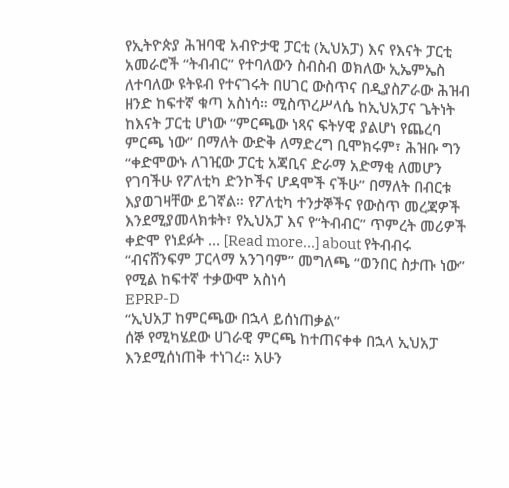የኢትዮጵያ ሕዝባዊ አብዮታዊ ፓርቲ (ኢህአፓ) እና የእናት ፓርቲ አመራሮች “ትብብር” የተባለውን ስብስብ ወክለው ኢኤምኤስ ለተባለው ዩትዩብ የተናገሩት በሀገር ውስጥና በዲያስፖራው ሕዝብ ዘንድ ከፍተኛ ቁጣ አስነሳ። ሚስጥረሥላሴ ከኢህአፓና ጌትነት ከእናት ፓርቲ ሆነው “ምርጫው ነጻና ፍትሃዊ ያልሆነ የጨረባ ምርጫ ነው” በማለት ውድቅ ለማድረግ ቢሞክሩም፣ ሕዝቡ ግን “ቀድሞውኑ ለገዢው ፓርቲ አጃቢና ድራማ አድማቂ ለመሆን የገባችሁ የፖለቲካ ድንኮችና ሆዳሞች ናችሁ” በማለት በብርቱ እያወገዛቸው ይገኛል። የፖለቲካ ተንታኞችና የውስጥ መረጃዎች እንደሚያመላክቱት፣ የኢህአፓ እና የ“ትብብር” ጥምረት መሪዎች ቀድሞ የነደፉት … [Read more...] about የትብብሩ “ብናሸንፍም ፓርላማ አንገባም” መግለጫ “ወንበር ስታጡ ነው” የሚል ከፍተኛ ተቃውሞ አስነሳ
EPRP-D
“ኢህአፓ ከምርጫው በኋላ ይሰነጠቃል”
ሰኞ የሚካሄደው ሀገራዊ ምርጫ ከተጠናቀቀ በኋላ ኢህአፓ እንደሚሰነጠቅ ተነገረ። አሁን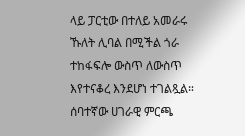ላይ ፓርቲው በተለይ አመራሩ ኹለት ሊባል በሚችል ጎራ ተከፋፍሎ ውስጥ ለውስጥ እየተናቆረ እንደሆነ ተገልጿል። ሰባተኛው ሀገራዊ ምርጫ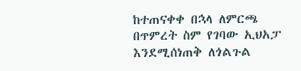ከተጠናቀቀ በኋላ ለምርጫ በጥምረት ስም የገባው ኢህአፓ እንደሚሰነጠቅ ለጎልጉል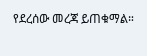የደረሰው መረጃ ይጠቁማል።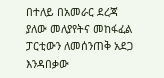በተለይ በአመራር ደረጃ ያለው መለያየትና መከፋፈል ፓርቲውን ለመሰንጠቅ አደጋ እንዳበቃው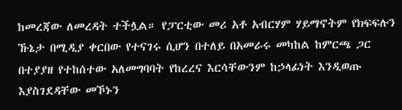ከመረጃው ለመረዳት ተችሏል። የፓርቲው መሪ አቶ አብርሃም ሃይማኖትም የክፍፍሉን ኹኔታ በሚዲያ ቀርበው የተናገሩ ሲሆን በተለይ በአመራሩ መካከል ከምርጫ ጋር በተያያዘ የተከሰተው አለመግባባት የከረረና እርሳቸውንም ከኃላፊነት እንዲወጡ እያስገደዳቸው መኾኑን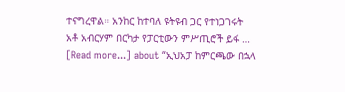ተናግረዋል። አንከር ከተባለ ዩትዩብ ጋር የተነጋገሩት አቶ አብርሃም በርካታ የፓርቲውን ምሥጢሮች ይፋ … [Read more...] about “ኢህአፓ ከምርጫው በኋላ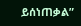ይሰነጠቃል”